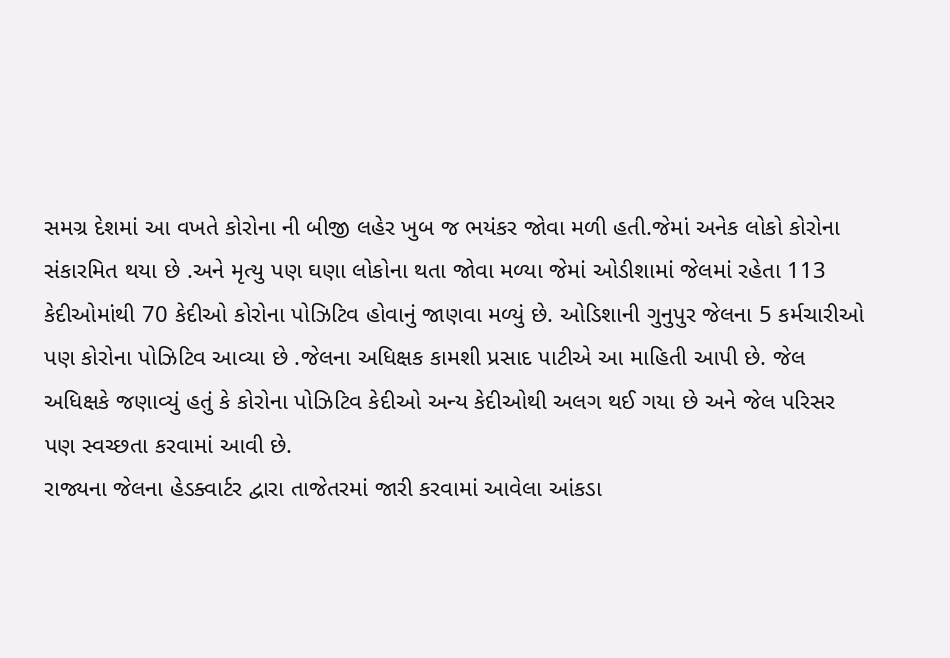સમગ્ર દેશમાં આ વખતે કોરોના ની બીજી લહેર ખુબ જ ભયંકર જોવા મળી હતી.જેમાં અનેક લોકો કોરોના સંકારમિત થયા છે .અને મૃત્યુ પણ ઘણા લોકોના થતા જોવા મળ્યા જેમાં ઓડીશામાં જેલમાં રહેતા 113 કેદીઓમાંથી 70 કેદીઓ કોરોના પોઝિટિવ હોવાનું જાણવા મળ્યું છે. ઓડિશાની ગુનુપુર જેલના 5 કર્મચારીઓ પણ કોરોના પોઝિટિવ આવ્યા છે .જેલના અધિક્ષક કામશી પ્રસાદ પાટીએ આ માહિતી આપી છે. જેલ અધિક્ષકે જણાવ્યું હતું કે કોરોના પોઝિટિવ કેદીઓ અન્ય કેદીઓથી અલગ થઈ ગયા છે અને જેલ પરિસર પણ સ્વચ્છતા કરવામાં આવી છે.
રાજ્યના જેલના હેડક્વાર્ટર દ્વારા તાજેતરમાં જારી કરવામાં આવેલા આંકડા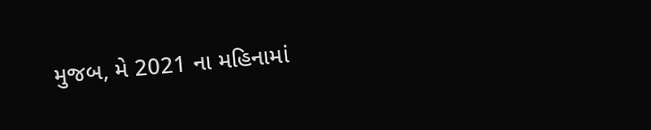મુજબ, મે 2021 ના મહિનામાં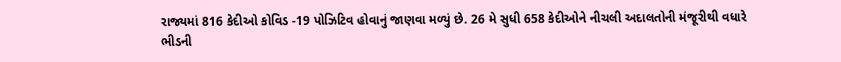રાજ્યમાં 816 કેદીઓ કોવિડ -19 પોઝિટિવ હોવાનું જાણવા મળ્યું છે. 26 મે સુધી 658 કેદીઓને નીચલી અદાલતોની મંજૂરીથી વધારે ભીડની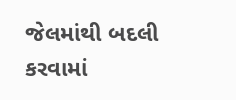જેલમાંથી બદલી કરવામાં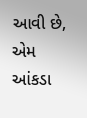આવી છે, એમ આંકડા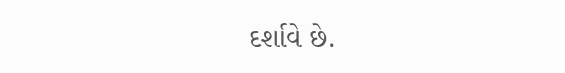દર્શાવે છે.